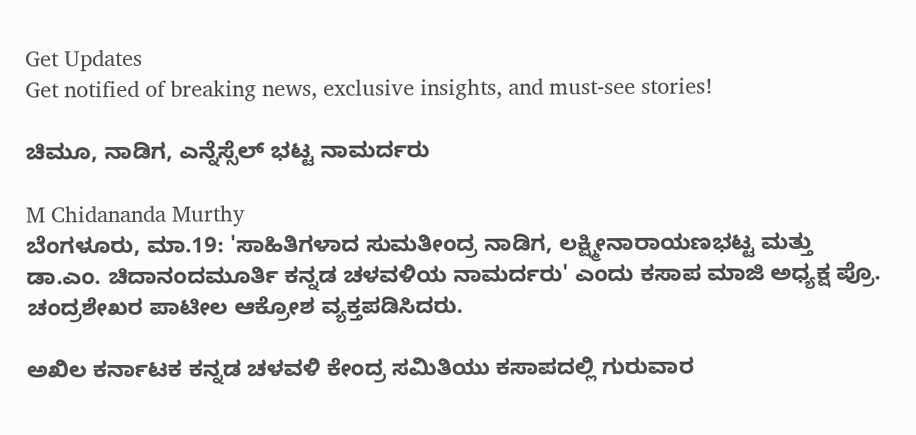Get Updates
Get notified of breaking news, exclusive insights, and must-see stories!

ಚಿಮೂ, ನಾಡಿಗ, ಎನ್ನೆಸ್ಸೆಲ್ ಭಟ್ಟ ನಾಮರ್ದರು

M Chidananda Murthy
ಬೆಂಗಳೂರು, ಮಾ.19: 'ಸಾಹಿತಿಗಳಾದ ಸುಮತೀಂದ್ರ ನಾಡಿಗ, ಲಕ್ಷ್ಮೀನಾರಾಯಣಭಟ್ಟ ಮತ್ತು ಡಾ.ಎಂ. ಚಿದಾನಂದಮೂರ್ತಿ ಕನ್ನಡ ಚಳವಳಿಯ ನಾಮರ್ದರು' ಎಂದು ಕಸಾಪ ಮಾಜಿ ಅಧ್ಯಕ್ಷ ಪ್ರೊ. ಚಂದ್ರಶೇಖರ ಪಾಟೀಲ ಆಕ್ರೋಶ ವ್ಯಕ್ತಪಡಿಸಿದರು.

ಅಖಿಲ ಕರ್ನಾಟಕ ಕನ್ನಡ ಚಳವಳಿ ಕೇಂದ್ರ ಸಮಿತಿಯು ಕಸಾಪದಲ್ಲಿ ಗುರುವಾರ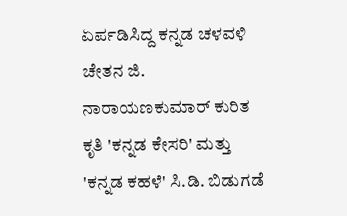ಏರ್ಪಡಿಸಿದ್ದ ಕನ್ನಡ ಚಳವಳಿ ಚೇತನ ಜಿ. ನಾರಾಯಣಕುಮಾರ್ ಕುರಿತ ಕೃತಿ 'ಕನ್ನಡ ಕೇಸರಿ' ಮತ್ತು 'ಕನ್ನಡ ಕಹಳೆ' ಸಿ.ಡಿ. ಬಿಡುಗಡೆ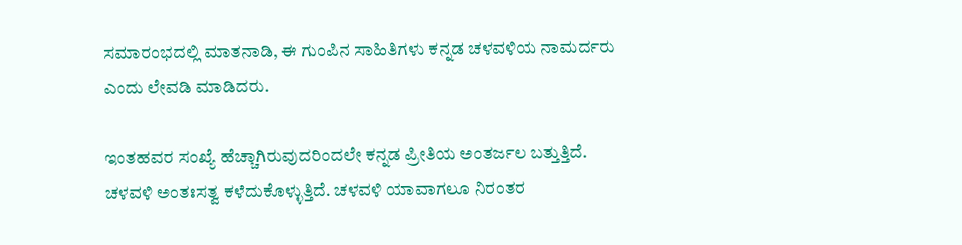ಸಮಾರಂಭದಲ್ಲಿ ಮಾತನಾಡಿ, ಈ ಗುಂಪಿನ ಸಾಹಿತಿಗಳು ಕನ್ನಡ ಚಳವಳಿಯ ನಾಮರ್ದರು ಎಂದು ಲೇವಡಿ ಮಾಡಿದರು.

ಇಂತಹವರ ಸಂಖ್ಯೆ ಹೆಚ್ಚಾಗಿರುವುದರಿಂದಲೇ ಕನ್ನಡ ಪ್ರೀತಿಯ ಅಂತರ್ಜಲ ಬತ್ತುತ್ತಿದೆ. ಚಳವಳಿ ಅಂತಃಸತ್ವ ಕಳೆದುಕೊಳ್ಳುತ್ತಿದೆ. ಚಳವಳಿ ಯಾವಾಗಲೂ ನಿರಂತರ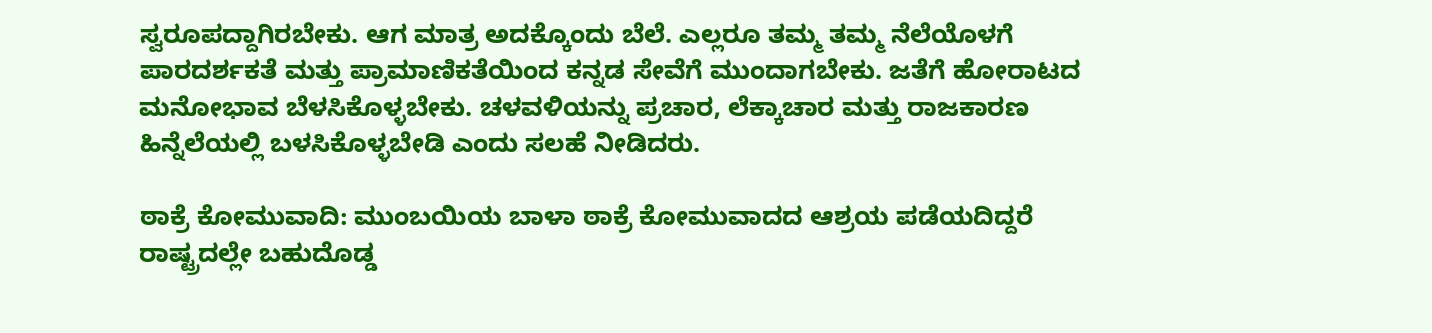ಸ್ವರೂಪದ್ದಾಗಿರಬೇಕು. ಆಗ ಮಾತ್ರ ಅದಕ್ಕೊಂದು ಬೆಲೆ. ಎಲ್ಲರೂ ತಮ್ಮ ತಮ್ಮ ನೆಲೆಯೊಳಗೆ ಪಾರದರ್ಶಕತೆ ಮತ್ತು ಪ್ರಾಮಾಣಿಕತೆಯಿಂದ ಕನ್ನಡ ಸೇವೆಗೆ ಮುಂದಾಗಬೇಕು. ಜತೆಗೆ ಹೋರಾಟದ ಮನೋಭಾವ ಬೆಳಸಿಕೊಳ್ಳಬೇಕು. ಚಳವಳಿಯನ್ನು ಪ್ರಚಾರ, ಲೆಕ್ಕಾಚಾರ ಮತ್ತು ರಾಜಕಾರಣ ಹಿನ್ನೆಲೆಯಲ್ಲಿ ಬಳಸಿಕೊಳ್ಳಬೇಡಿ ಎಂದು ಸಲಹೆ ನೀಡಿದರು.

ಠಾಕ್ರೆ ಕೋಮುವಾದಿ: ಮುಂಬಯಿಯ ಬಾಳಾ ಠಾಕ್ರೆ ಕೋಮುವಾದದ ಆಶ್ರಯ ಪಡೆಯದಿದ್ದರೆ ರಾಷ್ಟ್ರದಲ್ಲೇ ಬಹುದೊಡ್ಡ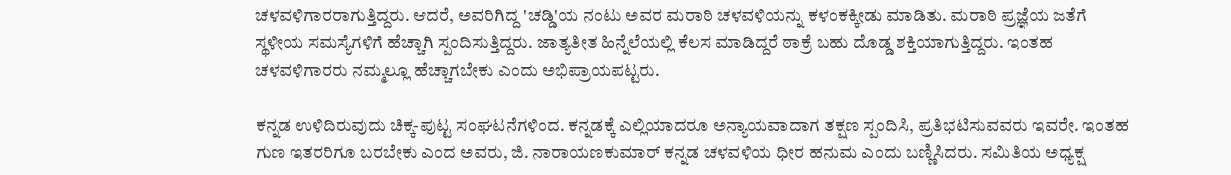ಚಳವಳಿಗಾರರಾಗುತ್ತಿದ್ದರು. ಆದರೆ, ಅವರಿಗಿದ್ದ 'ಚಡ್ಡಿ'ಯ ನಂಟು ಅವರ ಮರಾಠಿ ಚಳವಳಿಯನ್ನು ಕಳಂಕಕ್ಕೀಡು ಮಾಡಿತು. ಮರಾಠಿ ಪ್ರಜ್ಞೆಯ ಜತೆಗೆ ಸ್ಥಳೀಯ ಸಮಸ್ಯೆಗಳಿಗೆ ಹೆಚ್ಚಾಗಿ ಸ್ಪಂದಿಸುತ್ತಿದ್ದರು. ಜಾತ್ಯತೀತ ಹಿನ್ನೆಲೆಯಲ್ಲಿ ಕೆಲಸ ಮಾಡಿದ್ದರೆ ಠಾಕ್ರೆ ಬಹು ದೊಡ್ಡ ಶಕ್ತಿಯಾಗುತ್ತಿದ್ದರು. ಇಂತಹ ಚಳವಳಿಗಾರರು ನಮ್ಮಲ್ಲೂ ಹೆಚ್ಚಾಗಬೇಕು ಎಂದು ಅಭಿಪ್ರಾಯಪಟ್ಟರು.

ಕನ್ನಡ ಉಳಿದಿರುವುದು ಚಿಕ್ಕ-ಪುಟ್ಟ ಸಂಘಟನೆಗಳಿಂದ. ಕನ್ನಡಕ್ಕೆ ಎಲ್ಲಿಯಾದರೂ ಅನ್ಯಾಯವಾದಾಗ ತಕ್ಷಣ ಸ್ಪಂದಿಸಿ, ಪ್ರತಿಭಟಿಸುವವರು ಇವರೇ. ಇಂತಹ ಗುಣ ಇತರರಿಗೂ ಬರಬೇಕು ಎಂದ ಅವರು, ಜಿ. ನಾರಾಯಣಕುಮಾರ್ ಕನ್ನಡ ಚಳವಳಿಯ ಧೀರ ಹನುಮ ಎಂದು ಬಣ್ಣಿಸಿದರು. ಸಮಿತಿಯ ಅಧ್ಯಕ್ಷ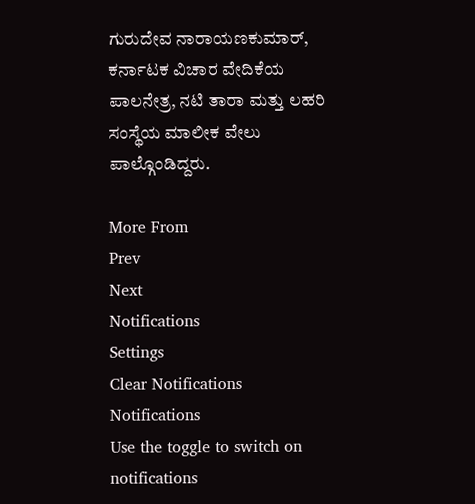ಗುರುದೇವ ನಾರಾಯಣಕುಮಾರ್, ಕರ್ನಾಟಕ ವಿಚಾರ ವೇದಿಕೆಯ ಪಾಲನೇತ್ರ, ನಟಿ ತಾರಾ ಮತ್ತು ಲಹರಿ ಸಂಸ್ಥೆಯ ಮಾಲೀಕ ವೇಲು
ಪಾಲ್ಗೊಂಡಿದ್ದರು.

More From
Prev
Next
Notifications
Settings
Clear Notifications
Notifications
Use the toggle to switch on notifications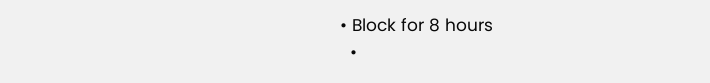• Block for 8 hours
  •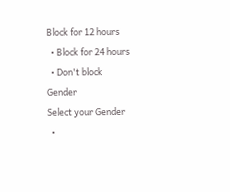Block for 12 hours
  • Block for 24 hours
  • Don't block
Gender
Select your Gender
  •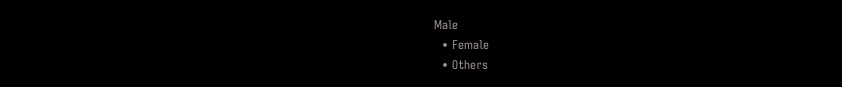Male
  • Female
  • Others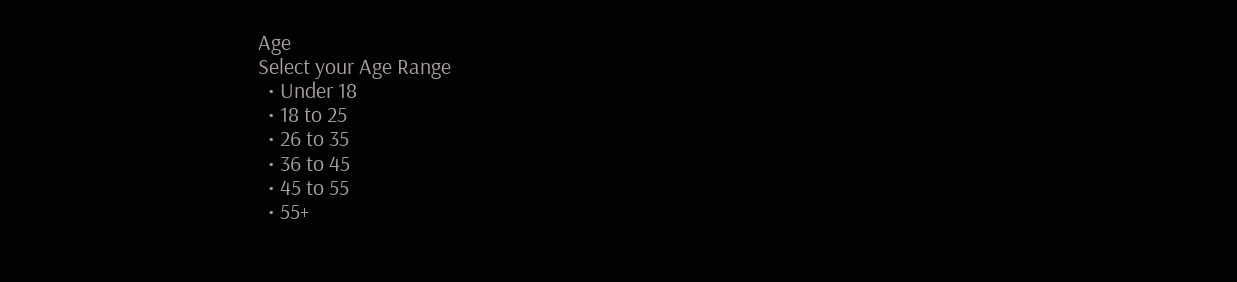Age
Select your Age Range
  • Under 18
  • 18 to 25
  • 26 to 35
  • 36 to 45
  • 45 to 55
  • 55+